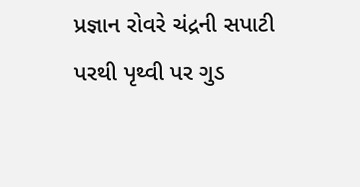પ્રજ્ઞાન રોવરે ચંદ્રની સપાટી પરથી પૃથ્વી પર ગુડ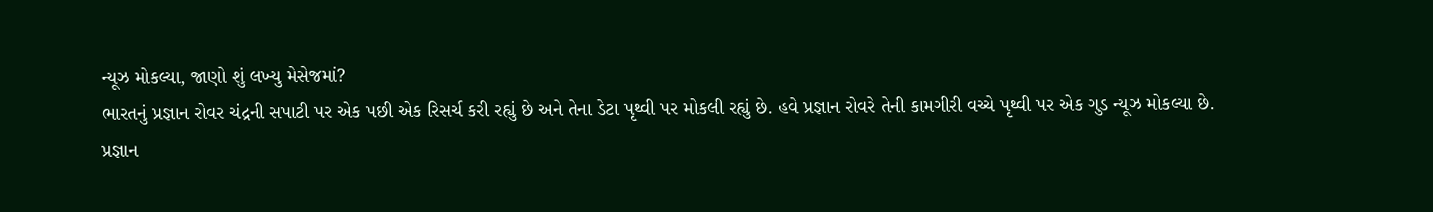ન્યૂઝ મોકલ્યા, જાણો શું લખ્યુ મેસેજમાં?
ભારતનું પ્રજ્ઞાન રોવર ચંદ્રની સપાટી પર એક પછી એક રિસર્ચ કરી રહ્યું છે અને તેના ડેટા પૃથ્વી પર મોકલી રહ્યું છે. હવે પ્રજ્ઞાન રોવરે તેની કામગીરી વચ્ચે પૃથ્વી પર એક ગુડ ન્યૂઝ મોકલ્યા છે.
પ્રજ્ઞાન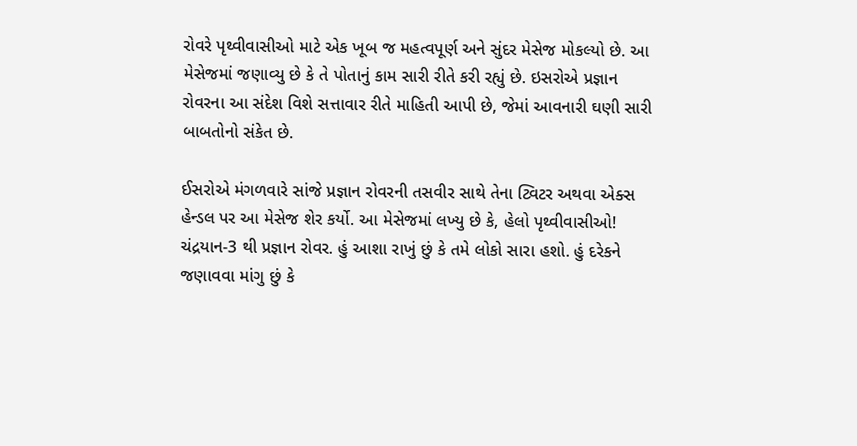રોવરે પૃથ્વીવાસીઓ માટે એક ખૂબ જ મહત્વપૂર્ણ અને સુંદર મેસેજ મોકલ્યો છે. આ મેસેજમાં જણાવ્યુ છે કે તે પોતાનું કામ સારી રીતે કરી રહ્યું છે. ઇસરોએ પ્રજ્ઞાન રોવરના આ સંદેશ વિશે સત્તાવાર રીતે માહિતી આપી છે, જેમાં આવનારી ઘણી સારી બાબતોનો સંકેત છે.

ઈસરોએ મંગળવારે સાંજે પ્રજ્ઞાન રોવરની તસવીર સાથે તેના ટ્વિટર અથવા એક્સ હેન્ડલ પર આ મેસેજ શેર કર્યો. આ મેસેજમાં લખ્યુ છે કે, હેલો પૃથ્વીવાસીઓ! ચંદ્રયાન-3 થી પ્રજ્ઞાન રોવર. હું આશા રાખું છું કે તમે લોકો સારા હશો. હું દરેકને જણાવવા માંગુ છું કે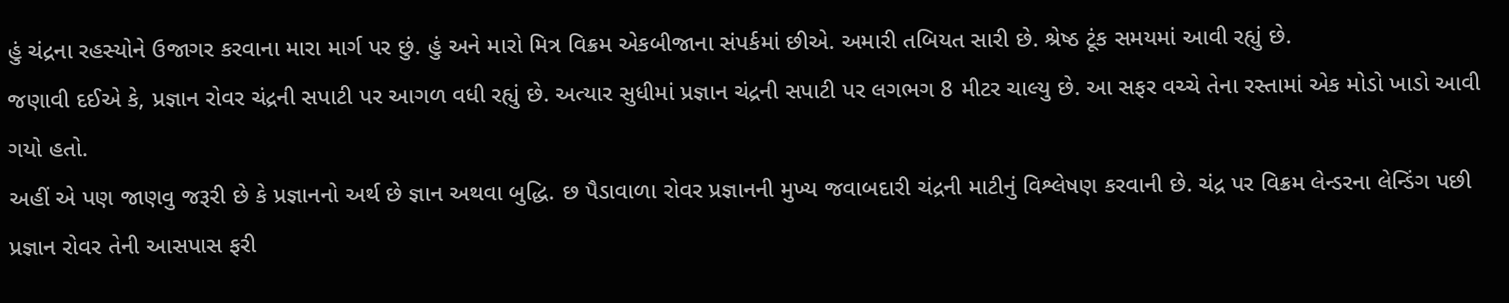હું ચંદ્રના રહસ્યોને ઉજાગર કરવાના મારા માર્ગ પર છું. હું અને મારો મિત્ર વિક્રમ એકબીજાના સંપર્કમાં છીએ. અમારી તબિયત સારી છે. શ્રેષ્ઠ ટૂંક સમયમાં આવી રહ્યું છે.
જણાવી દઈએ કે, પ્રજ્ઞાન રોવર ચંદ્રની સપાટી પર આગળ વધી રહ્યું છે. અત્યાર સુધીમાં પ્રજ્ઞાન ચંદ્રની સપાટી પર લગભગ 8 મીટર ચાલ્યુ છે. આ સફર વચ્ચે તેના રસ્તામાં એક મોડો ખાડો આવી ગયો હતો.
અહીં એ પણ જાણવુ જરૂરી છે કે પ્રજ્ઞાનનો અર્થ છે જ્ઞાન અથવા બુદ્ધિ. છ પૈડાવાળા રોવર પ્રજ્ઞાનની મુખ્ય જવાબદારી ચંદ્રની માટીનું વિશ્લેષણ કરવાની છે. ચંદ્ર પર વિક્રમ લેન્ડરના લેન્ડિંગ પછી પ્રજ્ઞાન રોવર તેની આસપાસ ફરી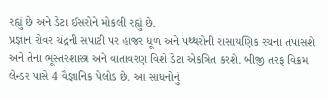રહ્યું છે અને ડેટા ઈસરોને મોકલી રહ્યું છે.
પ્રજ્ઞાન રોવર ચંદ્રની સપાટી પર હાજર ધૂળ અને પથ્થરોની રાસાયણિક રચના તપાસશે અને તેના ભૂસ્તરશાસ્ત્ર અને વાતાવરણ વિશે ડેટા એકત્રિત કરશે. બીજી તરફ વિક્રમ લેન્ડર પાસે 4 વૈજ્ઞાનિક પેલોડ છે. આ સાધનોનું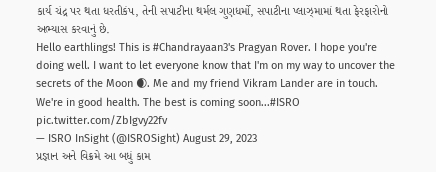કાર્ય ચંદ્ર પર થતા ધરતીકંપ, તેની સપાટીના થર્મલ ગુણધર્મો, સપાટીના પ્લાઝ્મામાં થતા ફેરફારોનો અભ્યાસ કરવાનું છે.
Hello earthlings! This is #Chandrayaan3's Pragyan Rover. I hope you're doing well. I want to let everyone know that I'm on my way to uncover the secrets of the Moon 🌒. Me and my friend Vikram Lander are in touch. We're in good health. The best is coming soon...#ISRO pic.twitter.com/ZbIgvy22fv
— ISRO InSight (@ISROSight) August 29, 2023
પ્રજ્ઞાન અને વિક્રમે આ બધું કામ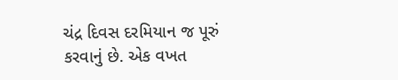ચંદ્ર દિવસ દરમિયાન જ પૂરું કરવાનું છે. એક વખત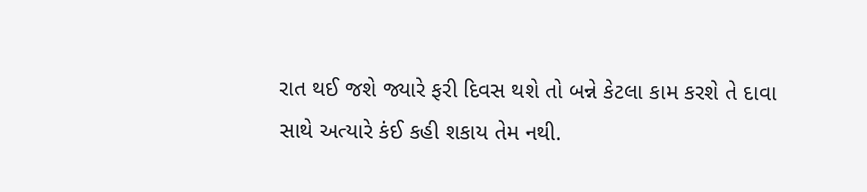રાત થઈ જશે જ્યારે ફરી દિવસ થશે તો બન્ને કેટલા કામ કરશે તે દાવા સાથે અત્યારે કંઈ કહી શકાય તેમ નથી.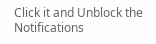Click it and Unblock the Notifications